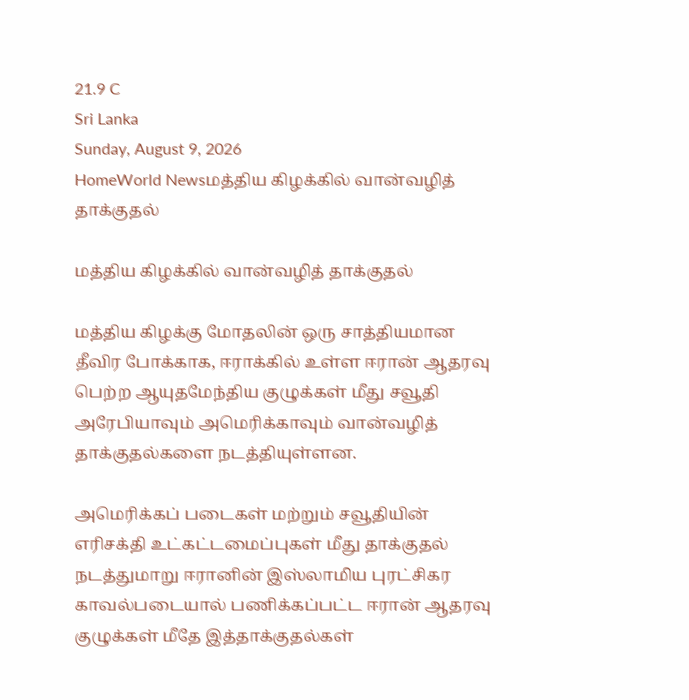21.9 C
Sri Lanka
Sunday, August 9, 2026
HomeWorld Newsமத்திய கிழக்கில் வான்வழித் தாக்குதல்

மத்திய கிழக்கில் வான்வழித் தாக்குதல்

மத்திய கிழக்கு மோதலின் ஒரு சாத்தியமான தீவிர போக்காக, ஈராக்கில் உள்ள ஈரான் ஆதரவு பெற்ற ஆயுதமேந்திய குழுக்கள் மீது சவூதி அரேபியாவும் அமெரிக்காவும் வான்வழித் தாக்குதல்களை நடத்தியுள்ளன.

அமெரிக்கப் படைகள் மற்றும் சவூதியின் எரிசக்தி உட்கட்டமைப்புகள் மீது தாக்குதல் நடத்துமாறு ஈரானின் இஸ்லாமிய புரட்சிகர காவல்படையால் பணிக்கப்பட்ட ஈரான் ஆதரவு குழுக்கள் மீதே இத்தாக்குதல்கள்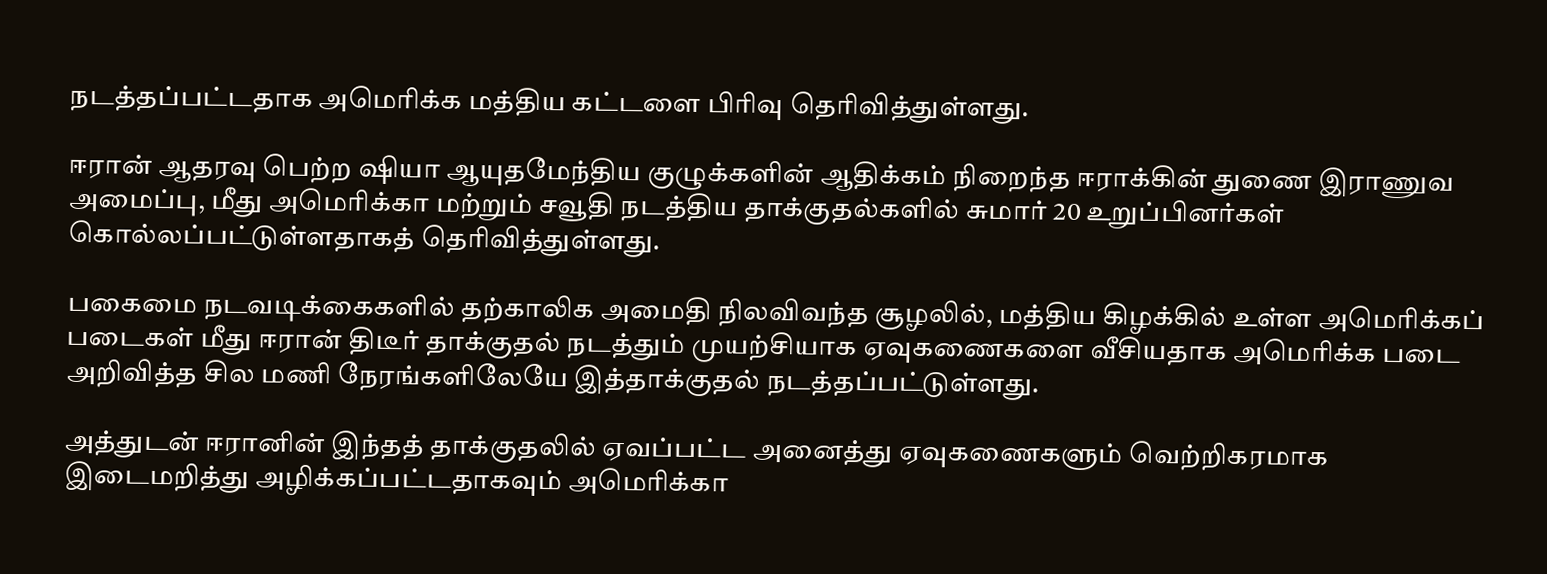நடத்தப்பட்டதாக அமெரிக்க மத்திய கட்டளை பிரிவு தெரிவித்துள்ளது.

ஈரான் ஆதரவு பெற்ற ஷியா ஆயுதமேந்திய குழுக்களின் ஆதிக்கம் நிறைந்த ஈராக்கின் துணை இராணுவ அமைப்பு, மீது அமெரிக்கா மற்றும் சவூதி நடத்திய தாக்குதல்களில் சுமார் 20 உறுப்பினர்கள் கொல்லப்பட்டுள்ளதாகத் தெரிவித்துள்ளது.

பகைமை நடவடிக்கைகளில் தற்காலிக அமைதி நிலவிவந்த சூழலில், மத்திய கிழக்கில் உள்ள அமெரிக்கப் படைகள் மீது ஈரான் திடீர் தாக்குதல் நடத்தும் முயற்சியாக ஏவுகணைகளை வீசியதாக அமெரிக்க படை அறிவித்த சில மணி நேரங்களிலேயே இத்தாக்குதல் நடத்தப்பட்டுள்ளது.

அத்துடன் ஈரானின் இந்தத் தாக்குதலில் ஏவப்பட்ட அனைத்து ஏவுகணைகளும் வெற்றிகரமாக இடைமறித்து அழிக்கப்பட்டதாகவும் அமெரிக்கா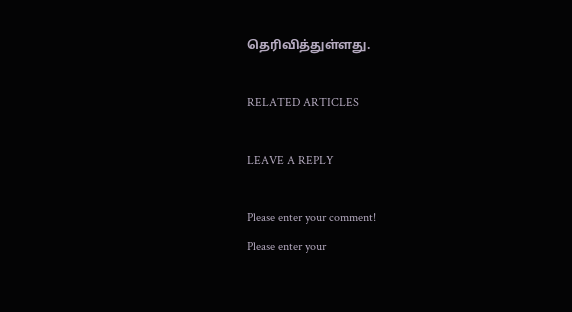தெரிவித்துள்ளது.

RELATED ARTICLES

LEAVE A REPLY

Please enter your comment!
Please enter your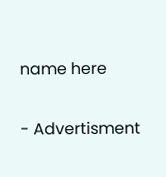name here

- Advertisment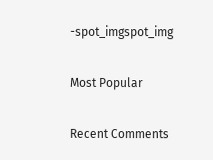-spot_imgspot_img

Most Popular

Recent Comments